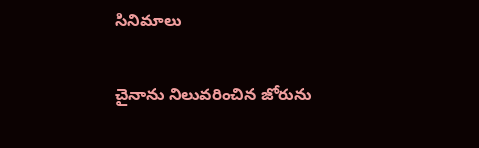సినిమాలు

చైనాను నిలువరించిన జోరును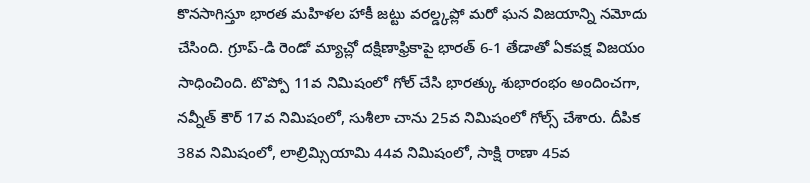కొనసాగిస్తూ భారత మహిళల హాకీ జట్టు వరల్డ్కప్లో మరో ఘన విజయాన్ని నమోదు చేసింది. గ్రూప్-డి రెండో మ్యాచ్లో దక్షిణాఫ్రికాపై భారత్ 6-1 తేడాతో ఏకపక్ష విజయం సాధించింది. టొప్పో 11వ నిమిషంలో గోల్ చేసి భారత్కు శుభారంభం అందించగా, నవ్నీత్ కౌర్ 17వ నిమిషంలో, సుశీలా చాను 25వ నిమిషంలో గోల్స్ చేశారు. దీపిక 38వ నిమిషంలో, లాల్రిమ్సియామి 44వ నిమిషంలో, సాక్షి రాణా 45వ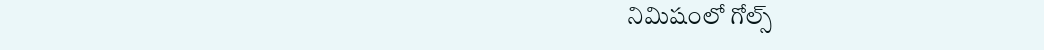నిమిషంలో గోల్స్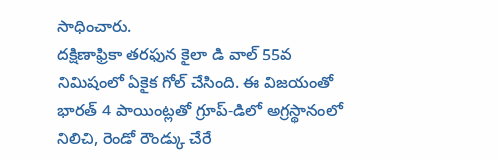సాధించారు.
దక్షిణాఫ్రికా తరఫున కైలా డి వాల్ 55వ నిమిషంలో ఏకైక గోల్ చేసింది. ఈ విజయంతో భారత్ 4 పాయింట్లతో గ్రూప్-డిలో అగ్రస్థానంలో నిలిచి, రెండో రౌండ్కు చేరే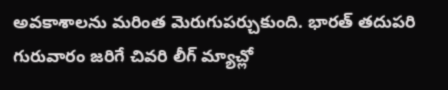అవకాశాలను మరింత మెరుగుపర్చుకుంది. భారత్ తదుపరి గురువారం జరిగే చివరి లీగ్ మ్యాచ్లో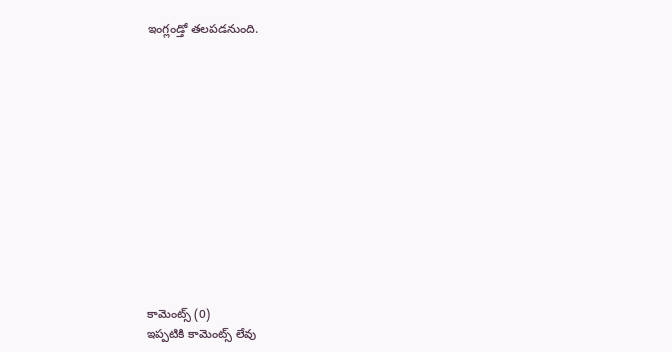ఇంగ్లండ్తో తలపడనుంది.













కామెంట్స్ (0)
ఇప్పటికి కామెంట్స్ లేవు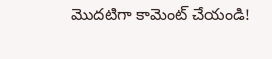మొదటిగా కామెంట్ చేయండి!